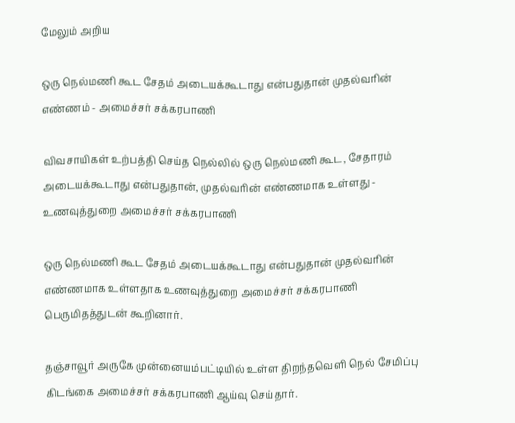மேலும் அறிய

ஒரு நெல்மணி கூட சேதம் அடையக்கூடாது என்பதுதான் முதல்வரின் எண்ணம் - அமைச்சர் சக்கரபாணி

விவசாயிகள் உற்பத்தி செய்த நெல்லில் ஒரு நெல்மணி கூட, சேதாரம் அடையக்கூடாது என்பதுதான், முதல்வரின் எண்ணமாக உள்ளது - உணவுத்துறை அமைச்சர் சக்கரபாணி

ஒரு நெல்மணி கூட சேதம் அடையக்கூடாது என்பதுதான் முதல்வரின் எண்ணமாக உள்ளதாக உணவுத்துறை அமைச்சர் சக்கரபாணி பெருமிதத்துடன் கூறினார்.

தஞ்சாவூர் அருகே முன்னையம்பட்டியில் உள்ள திறந்தவெளி நெல் சேமிப்பு கிடங்கை அமைச்சர் சக்கரபாணி ஆய்வு செய்தார்.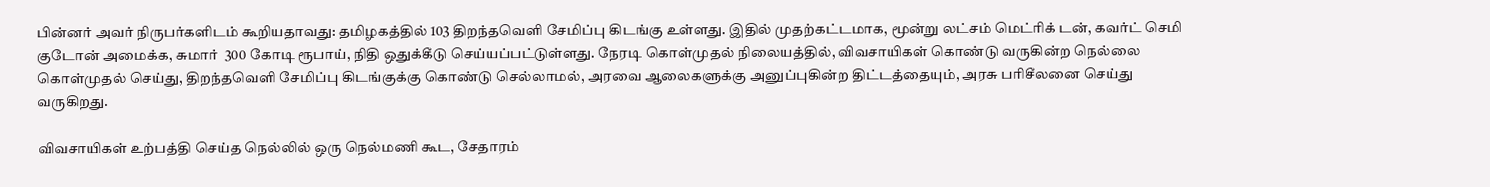பின்னர் அவர் நிருபர்களிடம் கூறியதாவது: தமிழகத்தில் 103 திறந்தவெளி சேமிப்பு கிடங்கு உள்ளது. இதில் முதற்கட்டமாக, மூன்று லட்சம் மெட்ரிக் டன், கவர்ட் செமி குடோன் அமைக்க, சுமார்  300 கோடி ரூபாய், நிதி ஒதுக்கீடு செய்யப்பட்டுள்ளது. நேரடி கொள்முதல் நிலையத்தில், விவசாயிகள் கொண்டு வருகின்ற நெல்லை கொள்முதல் செய்து, திறந்தவெளி சேமிப்பு கிடங்குக்கு கொண்டு செல்லாமல், அரவை ஆலைகளுக்கு அனுப்புகின்ற திட்டத்தையும், அரசு பரிசீலனை செய்து வருகிறது.

விவசாயிகள் உற்பத்தி செய்த நெல்லில் ஒரு நெல்மணி கூட, சேதாரம்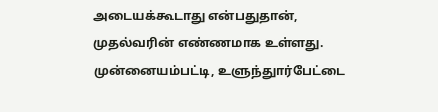அடையக்கூடாது என்பதுதான், முதல்வரின் எண்ணமாக உள்ளது. முன்னையம்பட்டி, உளுந்துார்பேட்டை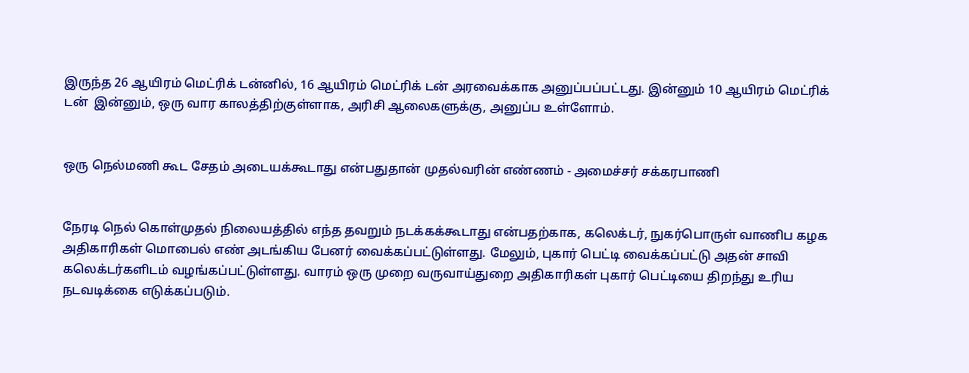இருந்த 26 ஆயிரம் மெட்ரிக் டன்னில், 16 ஆயிரம் மெட்ரிக் டன் அரவைக்காக அனுப்பப்பட்டது. இன்னும் 10 ஆயிரம் மெட்ரிக் டன்  இன்னும், ஒரு வார காலத்திற்குள்ளாக, அரிசி ஆலைகளுக்கு, அனுப்ப உள்ளோம்.


ஒரு நெல்மணி கூட சேதம் அடையக்கூடாது என்பதுதான் முதல்வரின் எண்ணம் - அமைச்சர் சக்கரபாணி


நேரடி நெல் கொள்முதல் நிலையத்தில் எந்த தவறும் நடக்கக்கூடாது என்பதற்காக, கலெக்டர், நுகர்பொருள் வாணிப கழக அதிகாரிகள் மொபைல் எண் அடங்கிய பேனர் வைக்கப்பட்டுள்ளது. மேலும், புகார் பெட்டி வைக்கப்பட்டு அதன் சாவி கலெக்டர்களிடம் வழங்கப்பட்டுள்ளது. வாரம் ஒரு முறை வருவாய்துறை அதிகாரிகள் புகார் பெட்டியை திறந்து உரிய நடவடிக்கை எடுக்கப்படும்.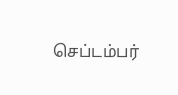செப்டம்பர்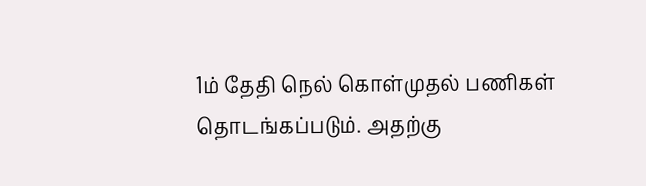1ம் தேதி நெல் கொள்முதல் பணிகள் தொடங்கப்படும். அதற்கு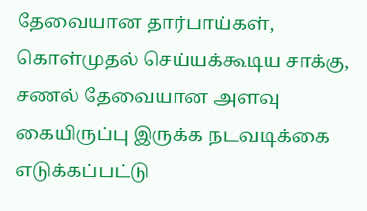தேவையான தார்பாய்கள், கொள்முதல் செய்யக்கூடிய சாக்கு, சணல் தேவையான அளவு கையிருப்பு இருக்க நடவடிக்கை எடுக்கப்பட்டு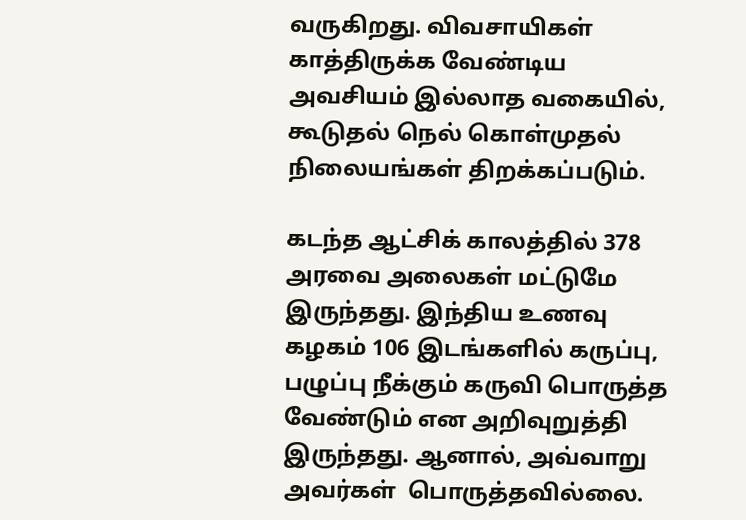வருகிறது. விவசாயிகள் காத்திருக்க வேண்டிய அவசியம் இல்லாத வகையில், கூடுதல் நெல் கொள்முதல் நிலையங்கள் திறக்கப்படும்.

கடந்த ஆட்சிக் காலத்தில் 378 அரவை அலைகள் மட்டுமே இருந்தது. இந்திய உணவு கழகம் 106 இடங்களில் கருப்பு, பழுப்பு நீக்கும் கருவி பொருத்த வேண்டும் என அறிவுறுத்தி இருந்தது. ஆனால், அவ்வாறு அவர்கள்  பொருத்தவில்லை.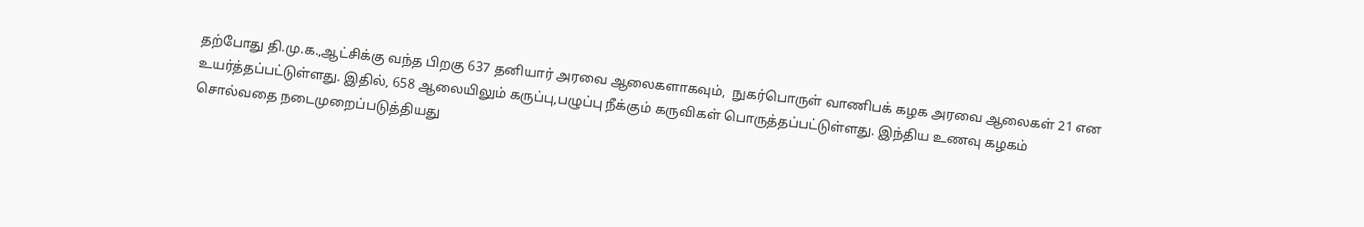தற்போது தி.மு.க.,ஆட்சிக்கு வந்த பிறகு 637 தனியார் அரவை ஆலைகளாகவும்,  நுகர்பொருள் வாணிபக் கழக அரவை ஆலைகள் 21 என உயர்த்தப்பட்டுள்ளது. இதில், 658 ஆலையிலும் கருப்பு,பழுப்பு நீக்கும் கருவிகள் பொருத்தப்பட்டுள்ளது. இந்திய உணவு கழகம் சொல்வதை நடைமுறைப்படுத்தியது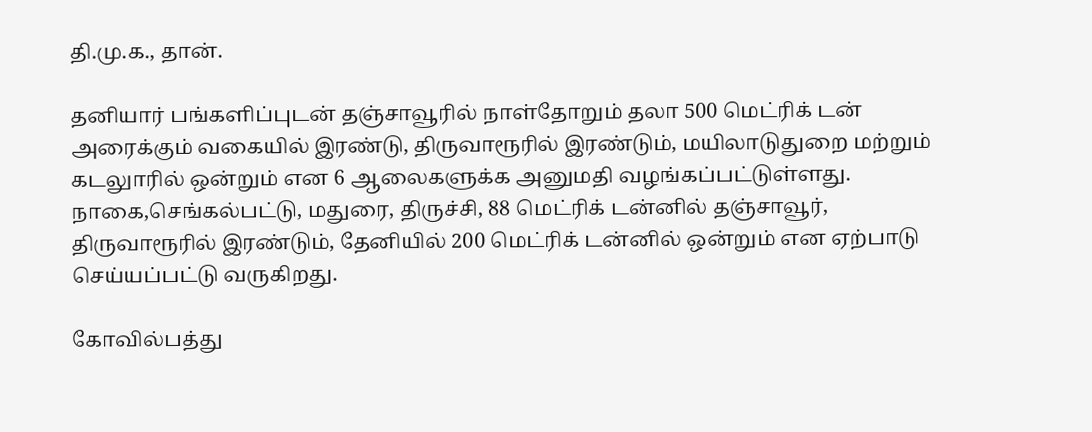தி.மு.க., தான்.

தனியார் பங்களிப்புடன் தஞ்சாவூரில் நாள்தோறும் தலா 500 மெட்ரிக் டன் அரைக்கும் வகையில் இரண்டு, திருவாரூரில் இரண்டும், மயிலாடுதுறை மற்றும் கடலுாரில் ஒன்றும் என 6 ஆலைகளுக்க அனுமதி வழங்கப்பட்டுள்ளது. நாகை,செங்கல்பட்டு, மதுரை, திருச்சி, 88 மெட்ரிக் டன்னில் தஞ்சாவூர், திருவாரூரில் இரண்டும், தேனியில் 200 மெட்ரிக் டன்னில் ஒன்றும் என ஏற்பாடு செய்யப்பட்டு வருகிறது.

கோவில்பத்து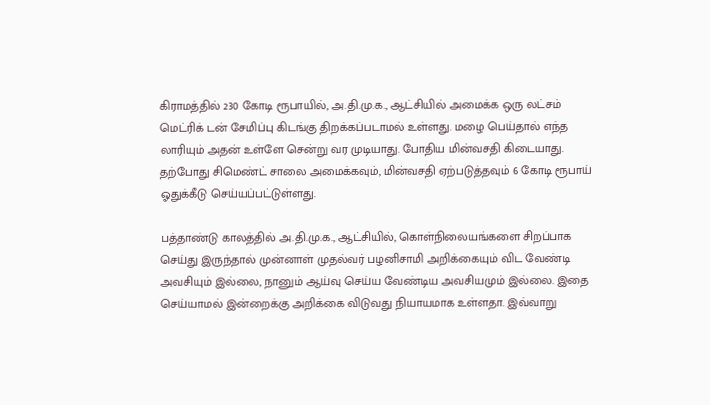கிராமத்தில் 230 கோடி ரூபாயில், அ.தி.மு.க., ஆட்சியில் அமைக்க ஒரு லட்சம் மெட்ரிக் டன் சேமிப்பு கிடங்கு திறக்கப்படாமல் உள்ளது. மழை பெய்தால் எந்த லாரியும் அதன் உள்ளே சென்று வர முடியாது. போதிய மின்வசதி கிடையாது. தற்போது சிமெண்ட் சாலை அமைக்கவும், மின்வசதி ஏற்படுத்தவும் 6 கோடி ரூபாய் ஓதுக்கீடு செய்யப்பட்டுள்ளது.

பத்தாண்டு காலத்தில் அ.தி.மு.க., ஆட்சியில், கொள்நிலையங்களை சிறப்பாக செய்து இருந்தால் முன்னாள் முதல்வர் பழனிசாமி அறிக்கையும் விட வேண்டி அவசியும் இல்லை, நானும் ஆய்வு செய்ய வேண்டிய அவசியமும் இல்லை. இதை செய்யாமல் இன்றைக்கு அறிக்கை விடுவது நியாயமாக உள்ளதா. இவ்வாறு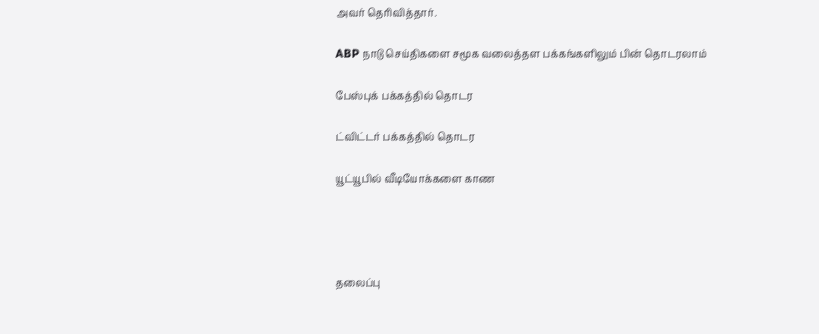அவர் தெரிவித்தார்.

ABP நாடு செய்திகளை சமூக வலைத்தள பக்கங்களிலும் பின் தொடரலாம்

பேஸ்புக் பக்கத்தில் தொடர

ட்விட்டர் பக்கத்தில் தொடர

யூட்யூபில் வீடியோக்களை காண




தலைப்பு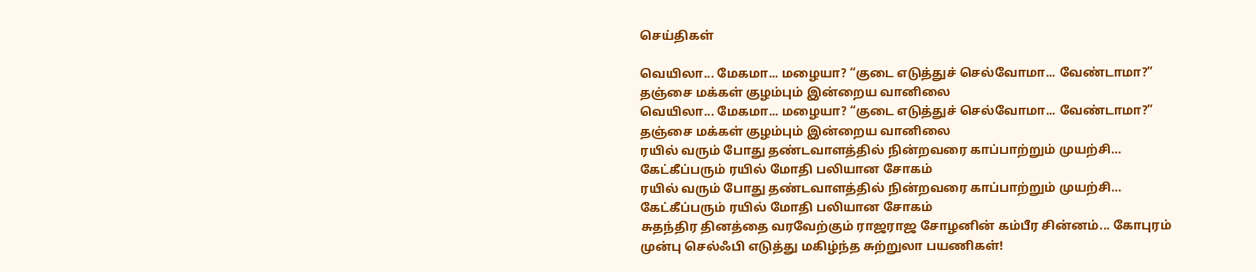செய்திகள்

வெயிலா... மேகமா... மழையா? “குடை எடுத்துச் செல்வோமா... வேண்டாமா?” தஞ்சை மக்கள் குழம்பும் இன்றைய வானிலை
வெயிலா... மேகமா... மழையா? “குடை எடுத்துச் செல்வோமா... வேண்டாமா?” தஞ்சை மக்கள் குழம்பும் இன்றைய வானிலை
ரயில் வரும் போது தண்டவாளத்தில் நின்றவரை காப்பாற்றும் முயற்சி… கேட்கீப்பரும் ரயில் மோதி பலியான சோகம்
ரயில் வரும் போது தண்டவாளத்தில் நின்றவரை காப்பாற்றும் முயற்சி… கேட்கீப்பரும் ரயில் மோதி பலியான சோகம்
சுதந்திர தினத்தை வரவேற்கும் ராஜராஜ சோழனின் கம்பீர சின்னம்... கோபுரம் முன்பு செல்ஃபி எடுத்து மகிழ்ந்த சுற்றுலா பயணிகள்!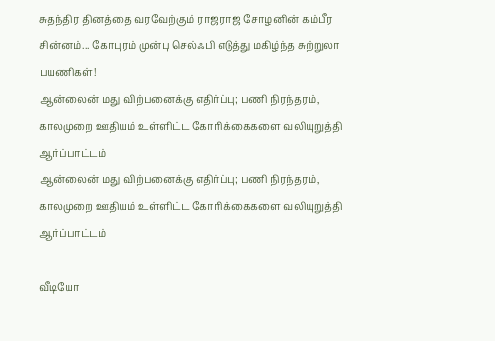சுதந்திர தினத்தை வரவேற்கும் ராஜராஜ சோழனின் கம்பீர சின்னம்... கோபுரம் முன்பு செல்ஃபி எடுத்து மகிழ்ந்த சுற்றுலா பயணிகள்!
ஆன்லைன் மது விற்பனைக்கு எதிர்ப்பு; பணி நிரந்தரம், காலமுறை ஊதியம் உள்ளிட்ட கோரிக்கைகளை வலியுறுத்தி ஆர்ப்பாட்டம்
ஆன்லைன் மது விற்பனைக்கு எதிர்ப்பு; பணி நிரந்தரம், காலமுறை ஊதியம் உள்ளிட்ட கோரிக்கைகளை வலியுறுத்தி ஆர்ப்பாட்டம்

வீடியோ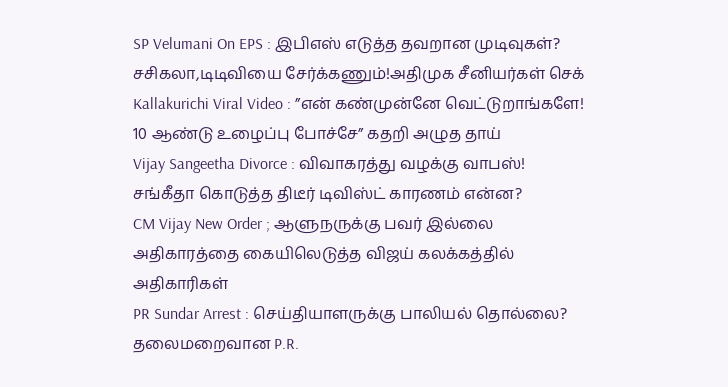SP Velumani On EPS : இபிஎஸ் எடுத்த தவறான முடிவுகள்? சசிகலா,டிடிவியை சேர்க்கணும்!அதிமுக சீனியர்கள் செக்
Kallakurichi Viral Video : ”என் கண்முன்னே வெட்டுறாங்களே! 10 ஆண்டு உழைப்பு போச்சே” கதறி அழுத தாய்
Vijay Sangeetha Divorce : விவாகரத்து வழக்கு வாபஸ்! சங்கீதா கொடுத்த திடீர் டிவிஸ்ட் காரணம் என்ன?
CM Vijay New Order ; ஆளுநருக்கு பவர் இல்லை அதிகாரத்தை கையிலெடுத்த விஜய் கலக்கத்தில் அதிகாரிகள்
PR Sundar Arrest : செய்தியாளருக்கு பாலியல் தொல்லை? தலைமறைவான P.R.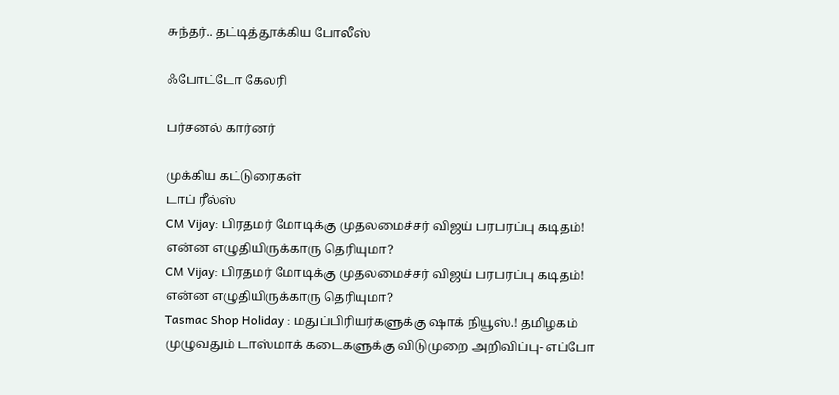சுந்தர்.. தட்டித்தூக்கிய போலீஸ்

ஃபோட்டோ கேலரி

பர்சனல் கார்னர்

முக்கிய கட்டுரைகள்
டாப் ரீல்ஸ்
CM Vijay: பிரதமர் மோடிக்கு முதலமைச்சர் விஜய் பரபரப்பு கடிதம்! என்ன எழுதியிருக்காரு தெரியுமா?
CM Vijay: பிரதமர் மோடிக்கு முதலமைச்சர் விஜய் பரபரப்பு கடிதம்! என்ன எழுதியிருக்காரு தெரியுமா?
Tasmac Shop Holiday : மதுப்பிரியர்களுக்கு ஷாக் நியூஸ்.! தமிழகம் முழுவதும் டாஸ்மாக் கடைகளுக்கு விடுமுறை அறிவிப்பு- எப்போ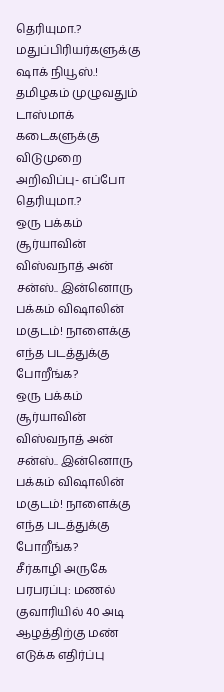தெரியுமா.?
மதுப்பிரியர்களுக்கு ஷாக் நியூஸ்.! தமிழகம் முழுவதும் டாஸ்மாக் கடைகளுக்கு விடுமுறை அறிவிப்பு- எப்போ தெரியுமா.?
ஒரு பக்கம் சூர்யாவின் விஸ்வநாத் அன் சன்ஸ்.. இன்னொரு பக்கம் விஷாலின் மகுடம்! நாளைக்கு எந்த படத்துக்கு போறீங்க?
ஒரு பக்கம் சூர்யாவின் விஸ்வநாத் அன் சன்ஸ்.. இன்னொரு பக்கம் விஷாலின் மகுடம்! நாளைக்கு எந்த படத்துக்கு போறீங்க?
சீர்காழி அருகே பரபரப்பு: மணல் குவாரியில் 40 அடி ஆழத்திற்கு மண் எடுக்க எதிர்ப்பு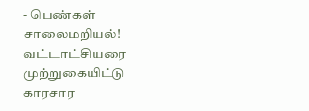- பெண்கள் சாலைமறியல்! வட்டாட்சியரை முற்றுகையிட்டு காரசார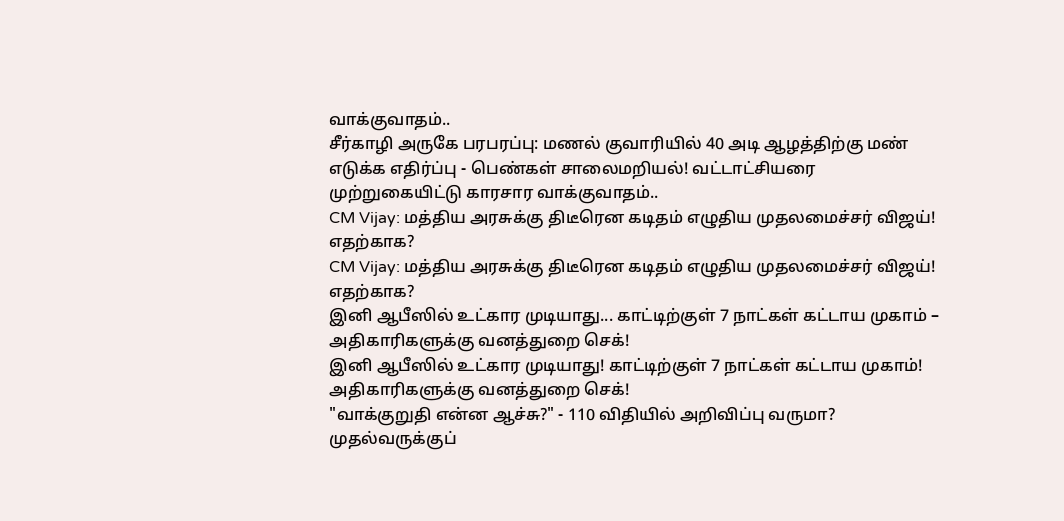வாக்குவாதம்..
சீர்காழி அருகே பரபரப்பு: மணல் குவாரியில் 40 அடி ஆழத்திற்கு மண் எடுக்க எதிர்ப்பு - பெண்கள் சாலைமறியல்! வட்டாட்சியரை முற்றுகையிட்டு காரசார வாக்குவாதம்..
CM Vijay: மத்திய அரசுக்கு திடீரென கடிதம் எழுதிய முதலமைச்சர் விஜய்! எதற்காக?
CM Vijay: மத்திய அரசுக்கு திடீரென கடிதம் எழுதிய முதலமைச்சர் விஜய்! எதற்காக?
இனி ஆபீஸில் உட்கார முடியாது... காட்டிற்குள் 7 நாட்கள் கட்டாய முகாம் – அதிகாரிகளுக்கு வனத்துறை செக்!
இனி ஆபீஸில் உட்கார முடியாது! காட்டிற்குள் 7 நாட்கள் கட்டாய முகாம்! அதிகாரிகளுக்கு வனத்துறை செக்!
"வாக்குறுதி என்ன ஆச்சு?" - 110 விதியில் அறிவிப்பு வருமா? முதல்வருக்குப்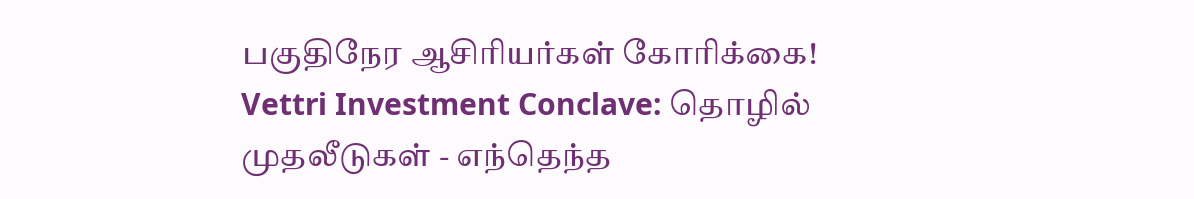பகுதிநேர ஆசிரியர்கள் கோரிக்கை!
Vettri Investment Conclave: தொழில் முதலீடுகள் - எந்தெந்த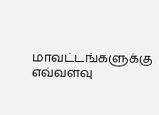மாவட்டங்களுக்கு எவ்வளவு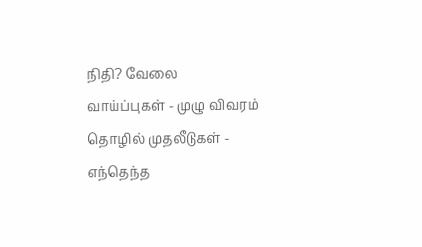நிதி? வேலை வாய்ப்புகள் - முழு விவரம்
தொழில் முதலீடுகள் - எந்தெந்த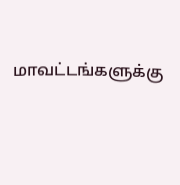மாவட்டங்களுக்கு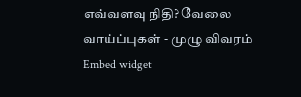எவ்வளவு நிதி? வேலை வாய்ப்புகள் - முழு விவரம்
Embed widget